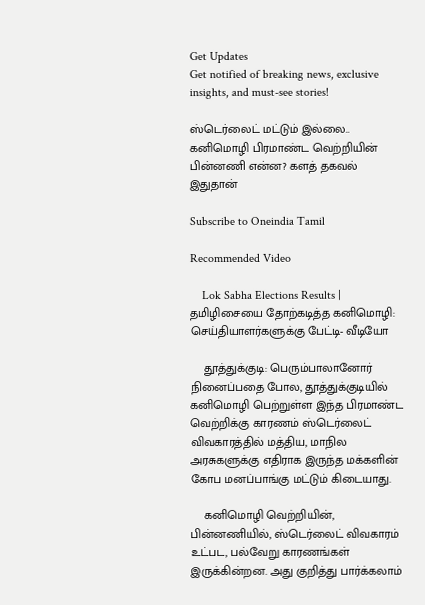Get Updates
Get notified of breaking news, exclusive insights, and must-see stories!

ஸ்டெர்லைட் மட்டும் இல்லை.. கனிமொழி பிரமாண்ட வெற்றியின் பின்னணி என்ன? களத் தகவல் இதுதான்

Subscribe to Oneindia Tamil

Recommended Video

    Lok Sabha Elections Results | தமிழிசையை தோற்கடித்த கனிமொழி: செய்தியாளர்களுக்கு பேட்டி- வீடியோ

    தூத்துக்குடி: பெரும்பாலானோர் நினைப்பதை போல, தூத்துக்குடியில் கனிமொழி பெற்றுள்ள இந்த பிரமாண்ட வெற்றிக்கு காரணம் ஸ்டெர்லைட் விவகாரத்தில் மத்திய, மாநில அரசுகளுக்கு எதிராக இருந்த மக்களின் கோப மனப்பாங்கு மட்டும் கிடையாது.

    கனிமொழி வெற்றியின், பின்னணியில், ஸ்டெர்லைட் விவகாரம் உட்பட, பல்வேறு காரணங்கள் இருக்கின்றன. அது குறித்து பார்க்கலாம்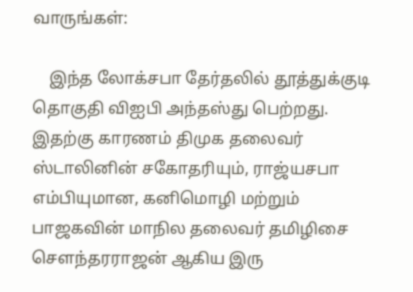வாருங்கள்:

    இந்த லோக்சபா தேர்தலில் தூத்துக்குடி தொகுதி விஐபி அந்தஸ்து பெற்றது. இதற்கு காரணம் திமுக தலைவர் ஸ்டாலினின் சகோதரியும், ராஜ்யசபா எம்பியுமான, கனிமொழி மற்றும் பாஜகவின் மாநில தலைவர் தமிழிசை சௌந்தரராஜன் ஆகிய இரு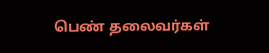பெண் தலைவர்கள்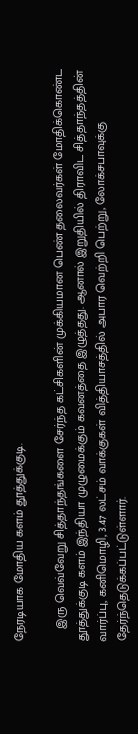நேரடியாக மோதிய களம் தூத்துக்குடி.

    இரு வெவ்வேறு சித்தாந்தங்களை சேர்ந்த கட்சிகளின் முக்கியமான பெண் தலைவர்கள் மோதிக்கொண்ட தூத்துக்குடி களம் இந்தியா முழுமைக்கும் கவனத்தை இழுத்தது. ஆனால் இறுதியில் திராவிட சித்தாந்தத்தின் வார்ப்பு, கனிமொழி, 3.47 லட்சம் வாக்குகள் வித்தியாசத்தில் அபார வெற்றி பெற்று, லோக்சபாவுக்கு தேர்ந்தெடுக்கப்பட்டுள்ளார்.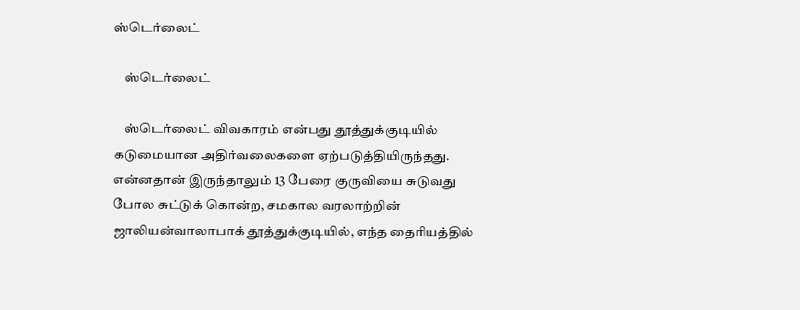ஸ்டெர்லைட்

    ஸ்டெர்லைட்

    ஸ்டெர்லைட் விவகாரம் என்பது தூத்துக்குடியில் கடுமையான அதிர்வலைகளை ஏற்படுத்தியிருந்தது. என்னதான் இருந்தாலும் 13 பேரை குருவியை சுடுவது போல சுட்டுக் கொன்ற, சமகால வரலாற்றின் ஜாலியன்வாலாபாக் தூத்துக்குடியில், எந்த தைரியத்தில்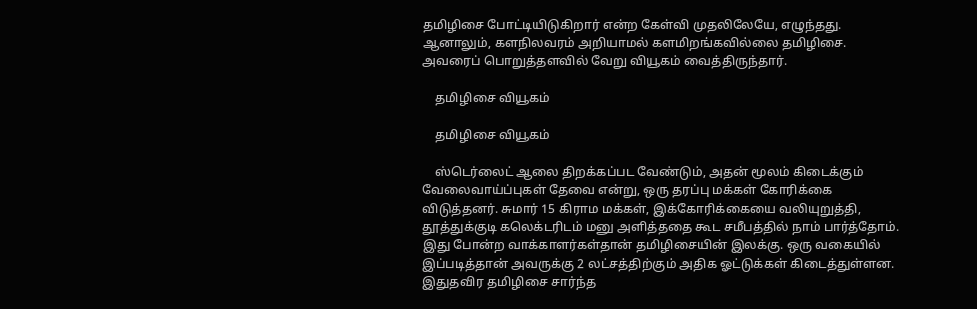தமிழிசை போட்டியிடுகிறார் என்ற கேள்வி முதலிலேயே, எழுந்தது. ஆனாலும், களநிலவரம் அறியாமல் களமிறங்கவில்லை தமிழிசை. அவரைப் பொறுத்தளவில் வேறு வியூகம் வைத்திருந்தார்.

    தமிழிசை வியூகம்

    தமிழிசை வியூகம்

    ஸ்டெர்லைட் ஆலை திறக்கப்பட வேண்டும், அதன் மூலம் கிடைக்கும் வேலைவாய்ப்புகள் தேவை என்று, ஒரு தரப்பு மக்கள் கோரிக்கை விடுத்தனர். சுமார் 15 கிராம மக்கள், இக்கோரிக்கையை வலியுறுத்தி, தூத்துக்குடி கலெக்டரிடம் மனு அளித்ததை கூட சமீபத்தில் நாம் பார்த்தோம். இது போன்ற வாக்காளர்கள்தான் தமிழிசையின் இலக்கு. ஒரு வகையில் இப்படித்தான் அவருக்கு 2 லட்சத்திற்கும் அதிக ஓட்டுக்கள் கிடைத்துள்ளன. இதுதவிர தமிழிசை சார்ந்த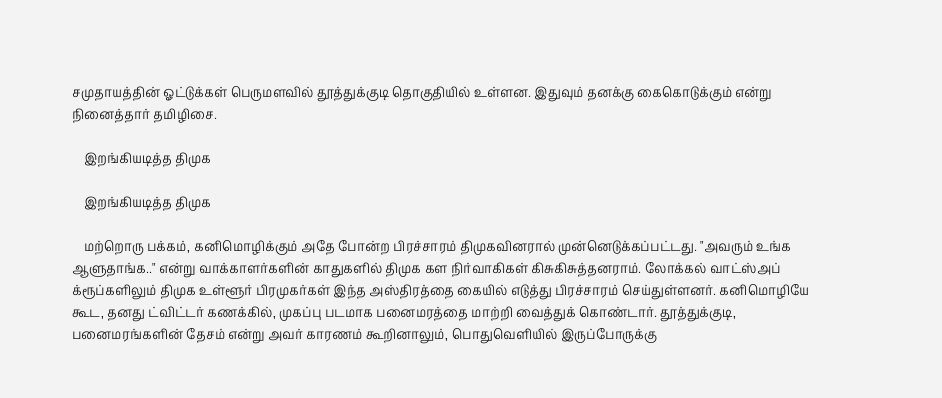சமுதாயத்தின் ஓட்டுக்கள் பெருமளவில் தூத்துக்குடி தொகுதியில் உள்ளன. இதுவும் தனக்கு கைகொடுக்கும் என்று நினைத்தார் தமிழிசை.

    இறங்கியடித்த திமுக

    இறங்கியடித்த திமுக

    மற்றொரு பக்கம், கனிமொழிக்கும் அதே போன்ற பிரச்சாரம் திமுகவினரால் முன்னெடுக்கப்பட்டது. "அவரும் உங்க ஆளுதாங்க.." என்று வாக்காளர்களின் காதுகளில் திமுக கள நிர்வாகிகள் கிசுகிசுத்தனராம். லோக்கல் வாட்ஸ்அப் க்ரூப்களிலும் திமுக உள்ளூர் பிரமுகர்கள் இந்த அஸ்திரத்தை கையில் எடுத்து பிரச்சாரம் செய்துள்ளனர். கனிமொழியே கூட, தனது ட்விட்டர் கணக்கில், முகப்பு படமாக பனைமரத்தை மாற்றி வைத்துக் கொண்டார். தூத்துக்குடி, பனைமரங்களின் தேசம் என்று அவர் காரணம் கூறினாலும், பொதுவெளியில் இருப்போருக்கு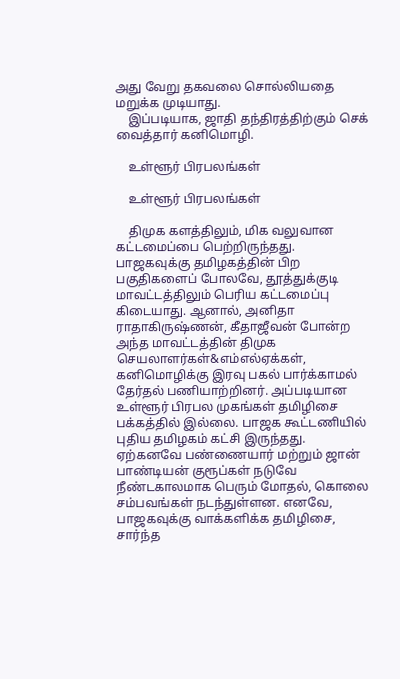அது வேறு தகவலை சொல்லியதை மறுக்க முடியாது.
    இப்படியாக, ஜாதி தந்திரத்திற்கும் செக் வைத்தார் கனிமொழி.

    உள்ளூர் பிரபலங்கள்

    உள்ளூர் பிரபலங்கள்

    திமுக களத்திலும், மிக வலுவான கட்டமைப்பை பெற்றிருந்தது. பாஜகவுக்கு தமிழகத்தின் பிற பகுதிகளைப் போலவே, தூத்துக்குடி மாவட்டத்திலும் பெரிய கட்டமைப்பு கிடையாது. ஆனால், அனிதா ராதாகிருஷ்ணன், கீதாஜீவன் போன்ற அந்த மாவட்டத்தின் திமுக செயலாளர்கள்&எம்எல்ஏக்கள், கனிமொழிக்கு இரவு பகல் பார்க்காமல் தேர்தல் பணியாற்றினர். அப்படியான உள்ளூர் பிரபல முகங்கள் தமிழிசை பக்கத்தில் இல்லை. பாஜக கூட்டணியில் புதிய தமிழகம் கட்சி இருந்தது. ஏற்கனவே பண்ணையார் மற்றும் ஜான் பாண்டியன் குரூப்கள் நடுவே நீண்டகாலமாக பெரும் மோதல், கொலை சம்பவங்கள் நடந்துள்ளன. எனவே, பாஜகவுக்கு வாக்களிக்க தமிழிசை, சார்ந்த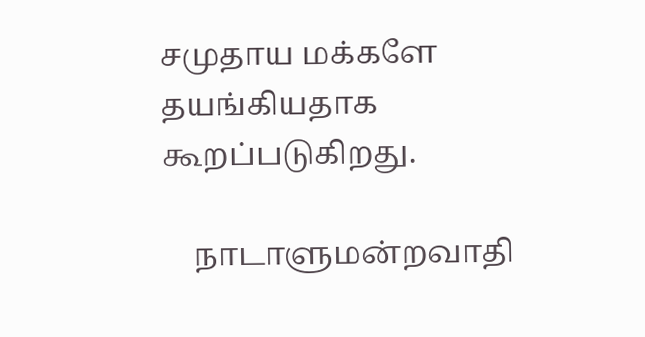சமுதாய மக்களே தயங்கியதாக கூறப்படுகிறது.

    நாடாளுமன்றவாதி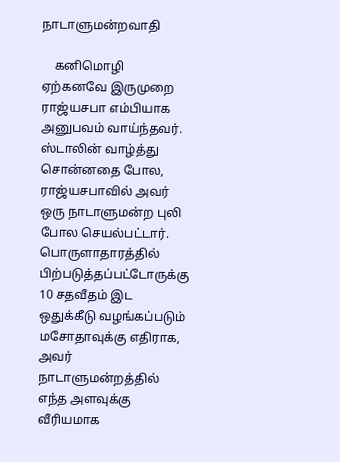நாடாளுமன்றவாதி

    கனிமொழி ஏற்கனவே இருமுறை ராஜ்யசபா எம்பியாக அனுபவம் வாய்ந்தவர். ஸ்டாலின் வாழ்த்து சொன்னதை போல, ராஜ்யசபாவில் அவர் ஒரு நாடாளுமன்ற புலி போல செயல்பட்டார். பொருளாதாரத்தில் பிற்படுத்தப்பட்டோருக்கு 10 சதவீதம் இட ஒதுக்கீடு வழங்கப்படும் மசோதாவுக்கு எதிராக, அவர் நாடாளுமன்றத்தில் எந்த அளவுக்கு வீரியமாக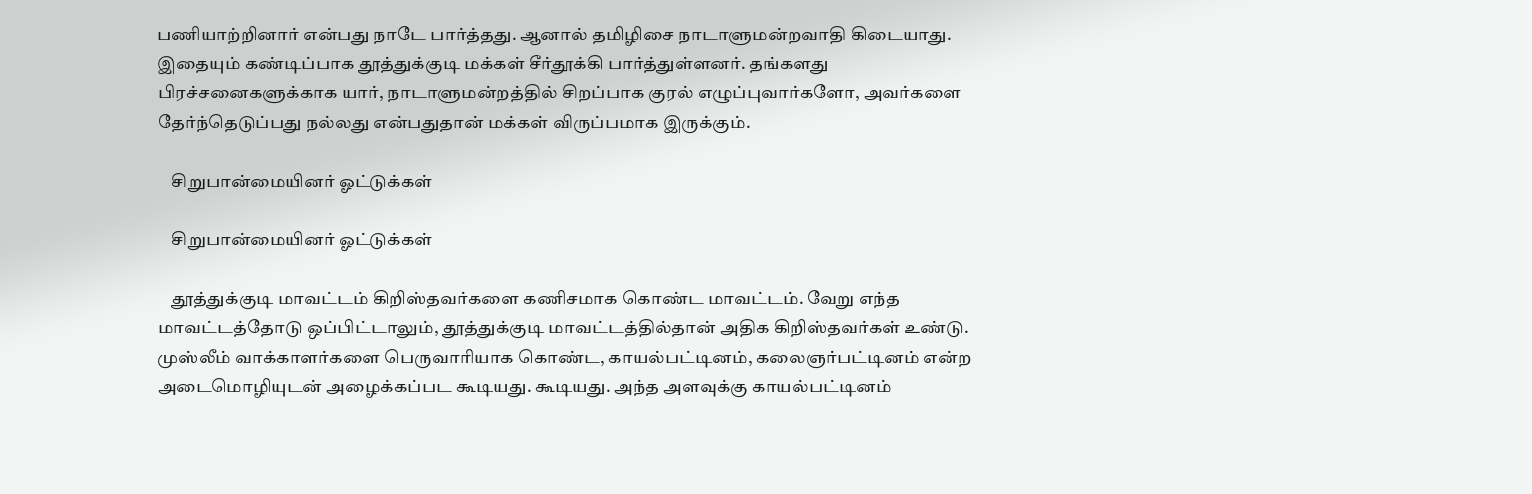பணியாற்றினார் என்பது நாடே பார்த்தது. ஆனால் தமிழிசை நாடாளுமன்றவாதி கிடையாது. இதையும் கண்டிப்பாக தூத்துக்குடி மக்கள் சீர்தூக்கி பார்த்துள்ளனர். தங்களது பிரச்சனைகளுக்காக யார், நாடாளுமன்றத்தில் சிறப்பாக குரல் எழுப்புவார்களோ, அவர்களை தேர்ந்தெடுப்பது நல்லது என்பதுதான் மக்கள் விருப்பமாக இருக்கும்.

    சிறுபான்மையினர் ஓட்டுக்கள்

    சிறுபான்மையினர் ஓட்டுக்கள்

    தூத்துக்குடி மாவட்டம் கிறிஸ்தவர்களை கணிசமாக கொண்ட மாவட்டம். வேறு எந்த மாவட்டத்தோடு ஒப்பிட்டாலும், தூத்துக்குடி மாவட்டத்தில்தான் அதிக கிறிஸ்தவர்கள் உண்டு. முஸ்லீம் வாக்காளர்களை பெருவாரியாக கொண்ட, காயல்பட்டினம், கலைஞர்பட்டினம் என்ற அடைமொழியுடன் அழைக்கப்பட கூடியது. கூடியது. அந்த அளவுக்கு காயல்பட்டினம்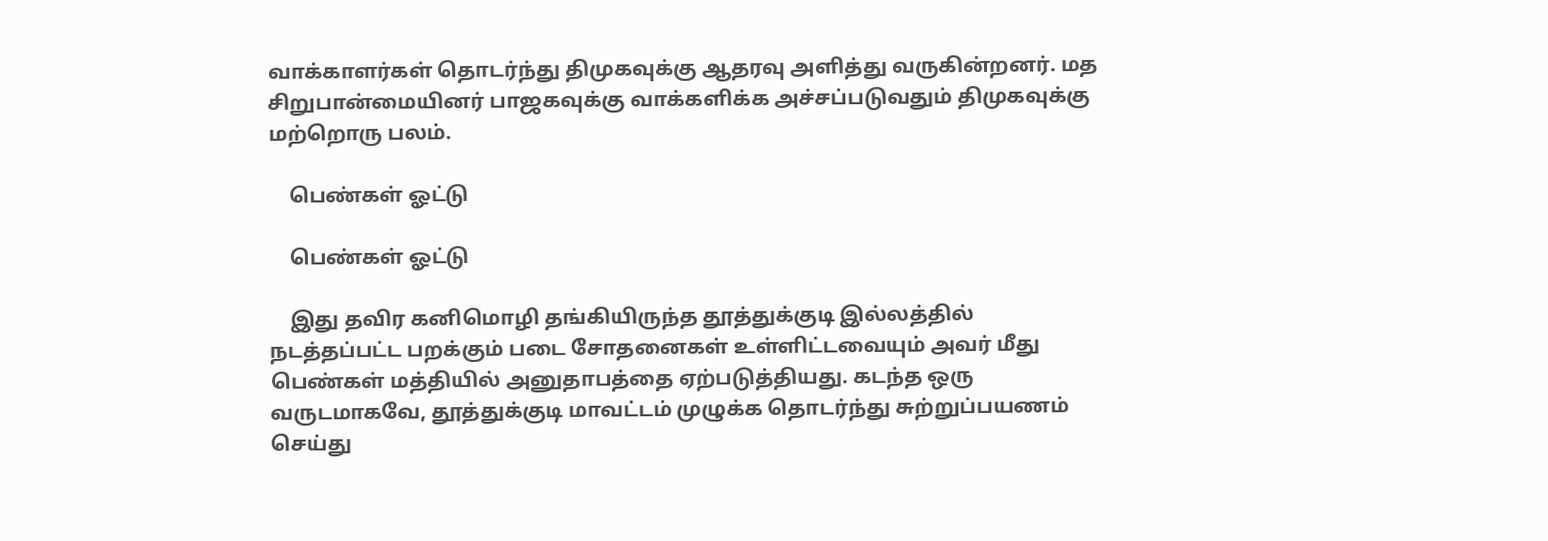வாக்காளர்கள் தொடர்ந்து திமுகவுக்கு ஆதரவு அளித்து வருகின்றனர். மத சிறுபான்மையினர் பாஜகவுக்கு வாக்களிக்க அச்சப்படுவதும் திமுகவுக்கு மற்றொரு பலம்.

    பெண்கள் ஓட்டு

    பெண்கள் ஓட்டு

    இது தவிர கனிமொழி தங்கியிருந்த தூத்துக்குடி இல்லத்தில் நடத்தப்பட்ட பறக்கும் படை சோதனைகள் உள்ளிட்டவையும் அவர் மீது பெண்கள் மத்தியில் அனுதாபத்தை ஏற்படுத்தியது. கடந்த ஒரு வருடமாகவே, தூத்துக்குடி மாவட்டம் முழுக்க தொடர்ந்து சுற்றுப்பயணம் செய்து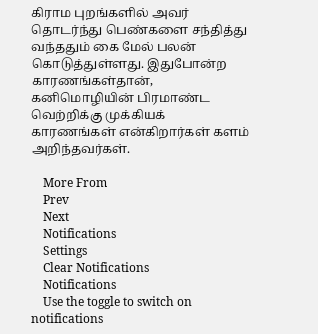கிராம புறங்களில் அவர் தொடர்ந்து பெண்களை சந்தித்து வந்ததும் கை மேல் பலன் கொடுத்துள்ளது. இதுபோன்ற காரணங்கள்தான், கனிமொழியின் பிரமாண்ட வெற்றிக்கு முக்கியக் காரணங்கள் என்கிறார்கள் களம் அறிந்தவர்கள்.

    More From
    Prev
    Next
    Notifications
    Settings
    Clear Notifications
    Notifications
    Use the toggle to switch on notifications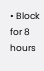• Block for 8 hours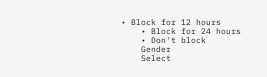• Block for 12 hours
    • Block for 24 hours
    • Don't block
    Gender
    Select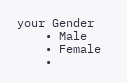your Gender
    • Male
    • Female
    •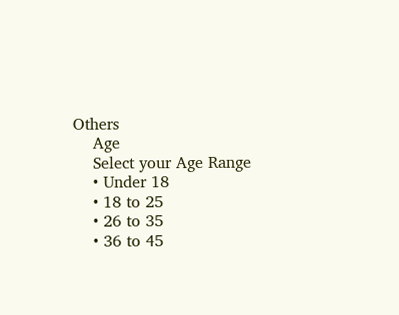Others
    Age
    Select your Age Range
    • Under 18
    • 18 to 25
    • 26 to 35
    • 36 to 45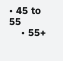• 45 to 55
    • 55+